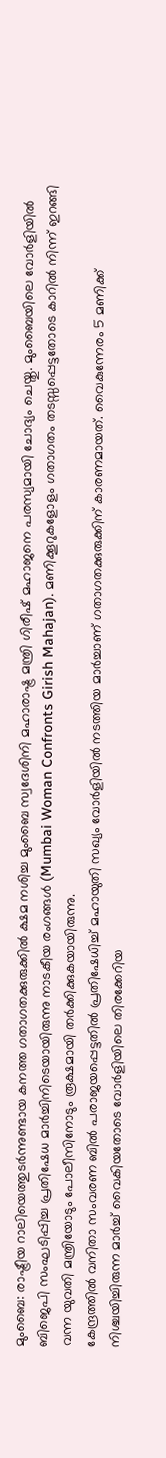മുംബൈ: രാഷ്ട്രീയ റാലിയെത്തുടർന്നുണ്ടായ കനത്ത ഗതാഗതക്കുരുക്കിൽ ക്ഷമ നശിച്ച മുംബൈ സ്വദേശിനി മഹാരാഷ്ട്ര മന്ത്രി ഗിരീഷ് മഹാജനെ പരസ്യമായി ചോദ്യം ചെയ്തു. മുംബൈയിലെ വോർളിയിൽ ബിജെപി സംഘടിപ്പിച്ച പ്രതിഷേധ മാർച്ചിനിടെയായിരുന്നു നാടകീയ രംഗങ്ങൾ (Mumbai Woman Confronts Girish Mahajan). മണിക്കൂറുകളോളം ഗതാഗതം തടസ്സപ്പെട്ടതോടെ കാറിൽ നിന്ന് ഇറങ്ങി വന്ന യുവതി മന്ത്രിയോടും പോലീസിനോടും രൂക്ഷമായി തർക്കിക്കുകയായിരുന്നു.
കേന്ദ്രത്തിൽ വനിതാ സംവരണ ബിൽ പരാജയപ്പെട്ടതിൽ പ്രതിഷേധിച്ച് മഹായുതി സഖ്യം വോർളിയിൽ നടത്തിയ മാർച്ചാണ് ഗതാഗതക്കുരുക്കിന് കാരണമായത്. വൈകുന്നേരം 5 മണിക്ക് നിശ്ചയിച്ചിരുന്ന മാർച്ച് വൈകിയതോടെ വോർളിയിലെ തിരക്കേറിയ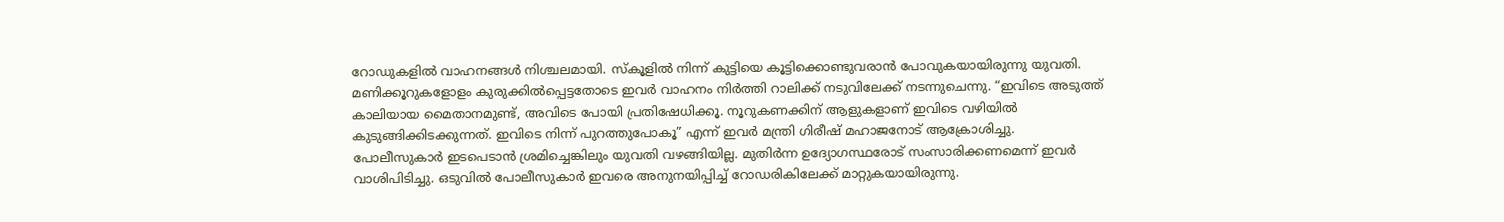റോഡുകളിൽ വാഹനങ്ങൾ നിശ്ചലമായി. സ്കൂളിൽ നിന്ന് കുട്ടിയെ കൂട്ടിക്കൊണ്ടുവരാൻ പോവുകയായിരുന്നു യുവതി. മണിക്കൂറുകളോളം കുരുക്കിൽപ്പെട്ടതോടെ ഇവർ വാഹനം നിർത്തി റാലിക്ക് നടുവിലേക്ക് നടന്നുചെന്നു. “ഇവിടെ അടുത്ത് കാലിയായ മൈതാനമുണ്ട്, അവിടെ പോയി പ്രതിഷേധിക്കൂ. നൂറുകണക്കിന് ആളുകളാണ് ഇവിടെ വഴിയിൽ കുടുങ്ങിക്കിടക്കുന്നത്. ഇവിടെ നിന്ന് പുറത്തുപോകൂ” എന്ന് ഇവർ മന്ത്രി ഗിരീഷ് മഹാജനോട് ആക്രോശിച്ചു.
പോലീസുകാർ ഇടപെടാൻ ശ്രമിച്ചെങ്കിലും യുവതി വഴങ്ങിയില്ല. മുതിർന്ന ഉദ്യോഗസ്ഥരോട് സംസാരിക്കണമെന്ന് ഇവർ വാശിപിടിച്ചു. ഒടുവിൽ പോലീസുകാർ ഇവരെ അനുനയിപ്പിച്ച് റോഡരികിലേക്ക് മാറ്റുകയായിരുന്നു.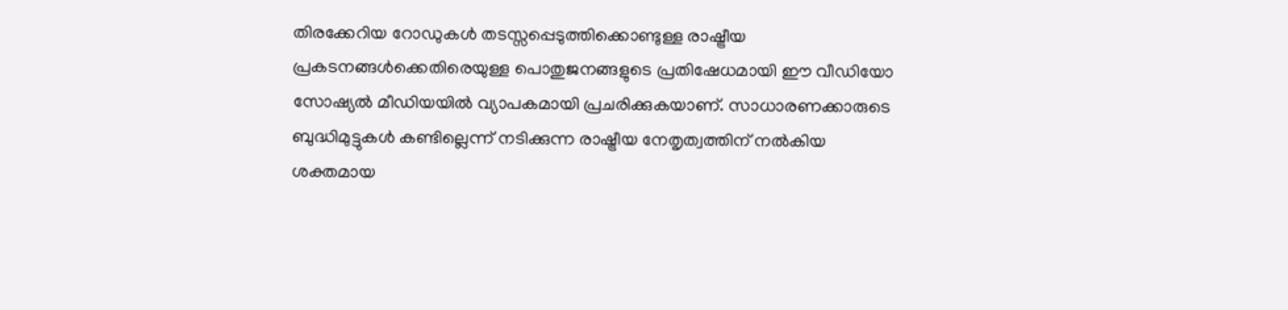തിരക്കേറിയ റോഡുകൾ തടസ്സപ്പെടുത്തിക്കൊണ്ടുള്ള രാഷ്ട്രീയ പ്രകടനങ്ങൾക്കെതിരെയുള്ള പൊതുജനങ്ങളുടെ പ്രതിഷേധമായി ഈ വീഡിയോ സോഷ്യൽ മീഡിയയിൽ വ്യാപകമായി പ്രചരിക്കുകയാണ്. സാധാരണക്കാരുടെ ബുദ്ധിമുട്ടുകൾ കണ്ടില്ലെന്ന് നടിക്കുന്ന രാഷ്ട്രീയ നേതൃത്വത്തിന് നൽകിയ ശക്തമായ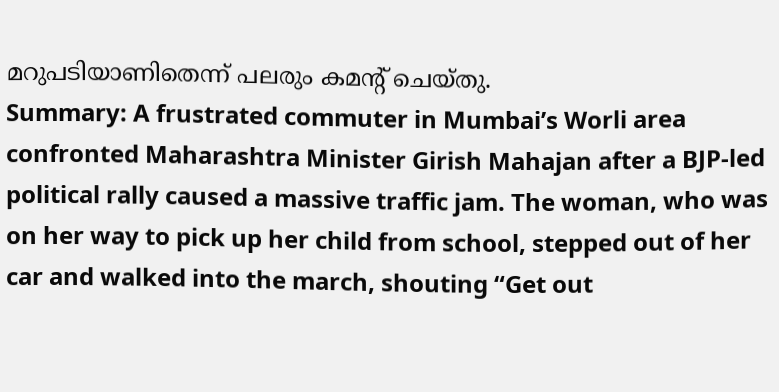മറുപടിയാണിതെന്ന് പലരും കമന്റ് ചെയ്തു.
Summary: A frustrated commuter in Mumbai’s Worli area confronted Maharashtra Minister Girish Mahajan after a BJP-led political rally caused a massive traffic jam. The woman, who was on her way to pick up her child from school, stepped out of her car and walked into the march, shouting “Get out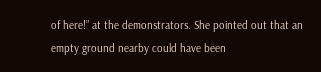of here!” at the demonstrators. She pointed out that an empty ground nearby could have been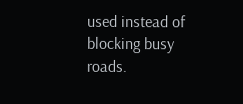used instead of blocking busy roads.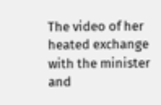The video of her heated exchange with the minister and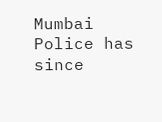Mumbai Police has since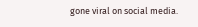gone viral on social media.